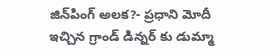జిన్‌పింగ్ అలక?- ప్రధాని మోదీ ఇచ్చిన గ్రాండ్ డిన్నర్ కు డుమ్మా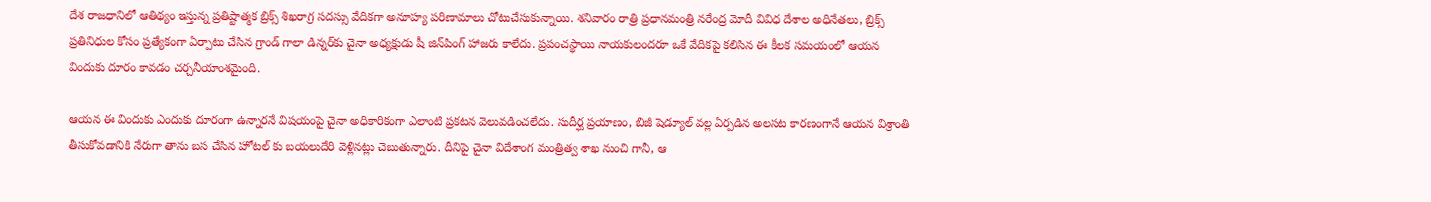దేశ రాజధానిలో ఆతిథ్యం ఇస్తున్న ప్రతిష్టాత్మక బ్రిక్స్ శిఖరాగ్ర సదస్సు వేదికగా అనూహ్య పరిణామాలు చోటుచేసుకున్నాయి. శనివారం రాత్రి ప్రధానమంత్రి నరేంద్ర మోదీ వివిధ దేశాల అధినేతలు, బ్రిక్స్ ప్రతినిధుల కోసం ప్రత్యేకంగా ఏర్పాటు చేసిన గ్రాండ్ గాలా డిన్నర్‌కు చైనా అధ్యక్షుడు షీ జిన్‌పింగ్ హాజరు కాలేదు. ప్రపంచస్థాయి నాయకులందరూ ఒకే వేదికపై కలిసిన ఈ కీలక సమయంలో ఆయన విందుకు దూరం కావడం చర్చనీయాంశమైంది.

ఆయన ఈ విందుకు ఎందుకు దూరంగా ఉన్నారనే విషయంపై చైనా అధికారికంగా ఎలాంటి ప్రకటన వెలువడించలేదు. సుదీర్ఘ ప్రయాణం, బిజీ షెడ్యూల్ వల్ల ఏర్పడిన అలసట కారణంగానే ఆయన విశ్రాంతి తీసుకోవడానికి నేరుగా తాను బస చేసిన హోటల్ కు బయలుదేరి వెళ్లినట్లు చెబుతున్నారు. దీనిపై చైనా విదేశాంగ మంత్రిత్వ శాఖ నుంచి గానీ, ఆ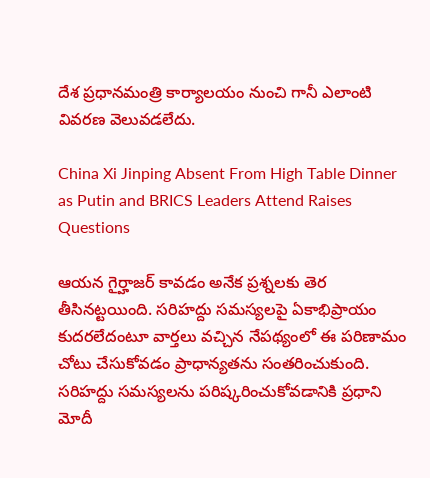దేశ ప్రధానమంత్రి కార్యాలయం నుంచి గానీ ఎలాంటి వివరణ వెలువడలేదు.

China Xi Jinping Absent From High Table Dinner as Putin and BRICS Leaders Attend Raises Questions

ఆయన గైర్హాజర్ కావడం అనేక ప్రశ్నలకు తెర తీసినట్టయింది. సరిహద్దు సమస్యలపై ఏకాభిప్రాయం కుదరలేదంటూ వార్తలు వచ్చిన నేపథ్యంలో ఈ పరిణామం చోటు చేసుకోవడం ప్రాధాన్యతను సంతరించుకుంది. సరిహద్దు సమస్యలను పరిష్కరించుకోవడానికి ప్రధాని మోదీ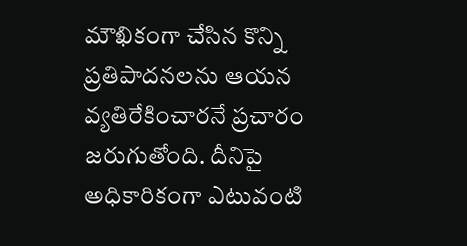మౌఖికంగా చేసిన కొన్ని ప్రతిపాదనలను ఆయన వ్యతిరేకించారనే ప్రచారం జరుగుతోంది. దీనిపై అధికారికంగా ఎటువంటి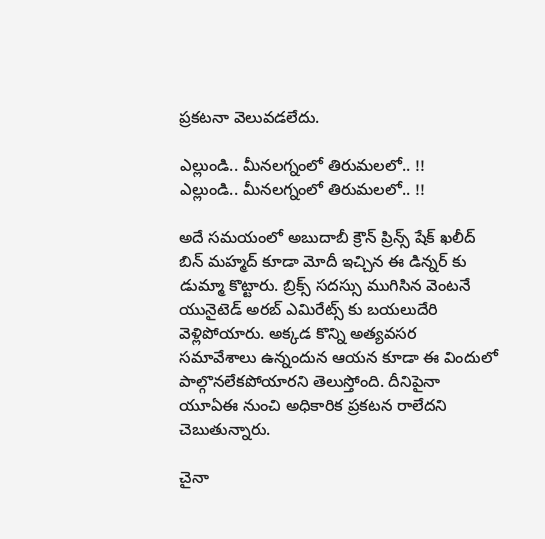ప్రకటనా వెలువడలేదు.

ఎల్లుండి.. మీనలగ్నంలో తిరుమలలో.. !!
ఎల్లుండి.. మీనలగ్నంలో తిరుమలలో.. !!

అదే సమయంలో అబుదాబీ క్రౌన్ ప్రిన్స్ షేక్ ఖలీద్ బిన్ మహ్మద్ కూడా మోదీ ఇచ్చిన ఈ డిన్నర్ కు డుమ్మా కొట్టారు. బ్రిక్స్ సదస్సు ముగిసిన వెంటనే యునైటెడ్ అరబ్ ఎమిరేట్స్ కు బయలుదేరి వెళ్లిపోయారు. అక్కడ కొన్ని అత్యవసర సమావేశాలు ఉన్నందున ఆయన కూడా ఈ విందులో పాల్గొనలేకపోయారని తెలుస్తోంది. దీనిపైనా యూఏఈ నుంచి అధికారిక ప్రకటన రాలేదని చెబుతున్నారు.

చైనా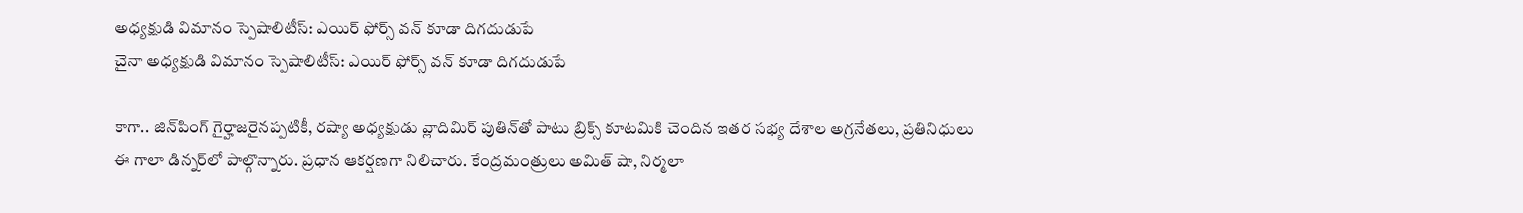అధ్యక్షుడి విమానం స్పెషాలిటీస్: ఎయిర్ ఫోర్స్ వన్ కూడా దిగదుడుపే
చైనా అధ్యక్షుడి విమానం స్పెషాలిటీస్: ఎయిర్ ఫోర్స్ వన్ కూడా దిగదుడుపే

కాగా.. జిన్‌పింగ్ గైర్హాజరైనప్పటికీ, రష్యా అధ్యక్షుడు వ్లాదిమిర్ పుతిన్‌తో పాటు బ్రిక్స్ కూటమికి చెందిన ఇతర సభ్య దేశాల అగ్రనేతలు, ప్రతినిధులు ఈ గాలా డిన్నర్‌లో పాల్గొన్నారు. ప్రధాన ఆకర్షణగా నిలిచారు. కేంద్రమంత్రులు అమిత్ షా, నిర్మలా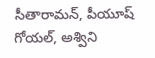సీతారామన్, పీయూష్ గోయల్, అశ్విని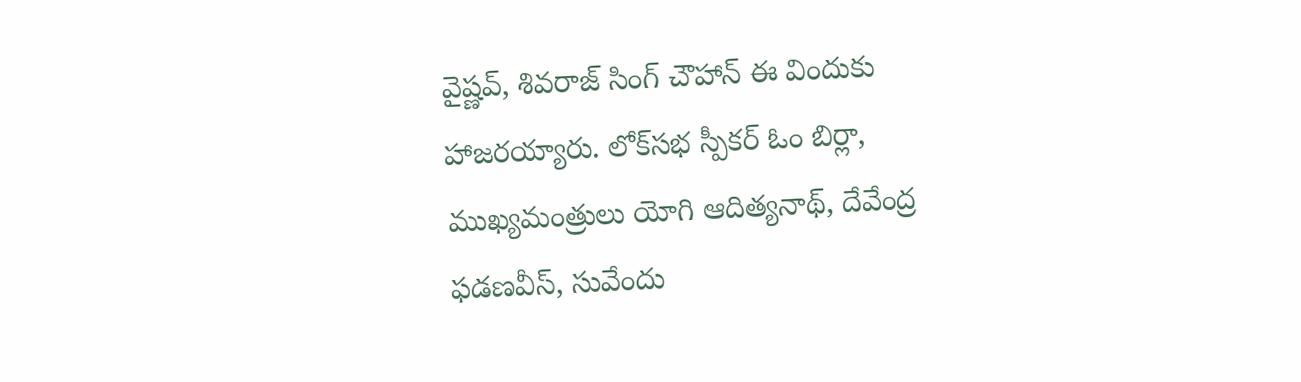వైష్ణవ్, శివరాజ్ సింగ్ చౌహాన్ ఈ విందుకు హాజరయ్యారు. లోక్‌సభ స్పీకర్ ఓం బిర్లా, ముఖ్యమంత్రులు యోగి ఆదిత్యనాథ్, దేవేంద్ర ఫడణవీస్, సువేందు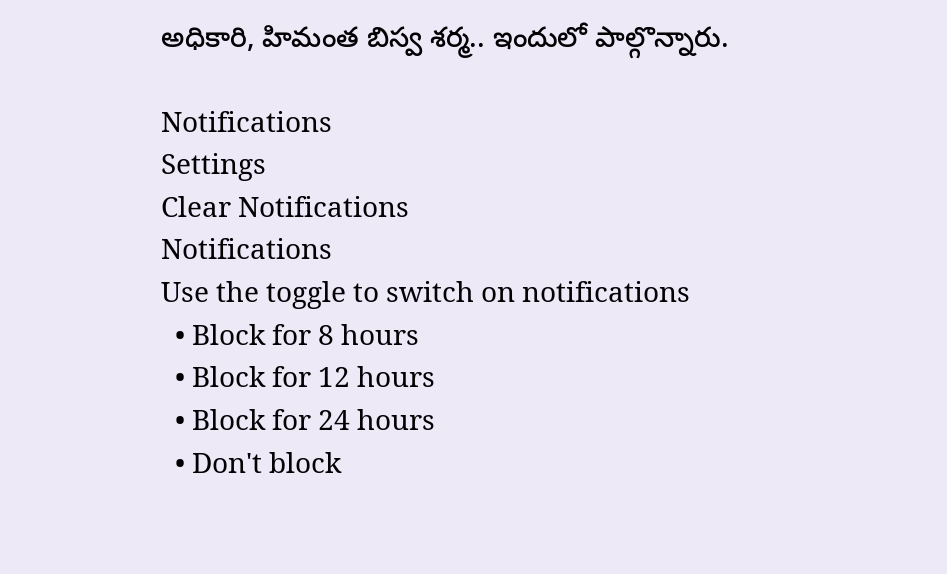అధికారి, హిమంత బిస్వ శర్మ.. ఇందులో పాల్గొన్నారు.

Notifications
Settings
Clear Notifications
Notifications
Use the toggle to switch on notifications
  • Block for 8 hours
  • Block for 12 hours
  • Block for 24 hours
  • Don't block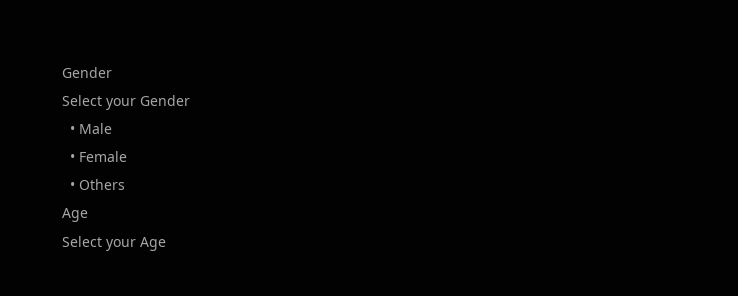Gender
Select your Gender
  • Male
  • Female
  • Others
Age
Select your Age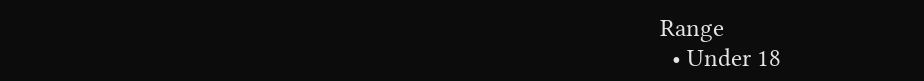Range
  • Under 18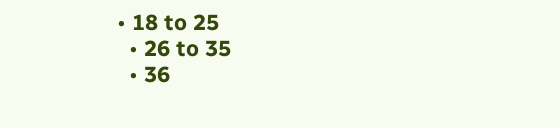• 18 to 25
  • 26 to 35
  • 36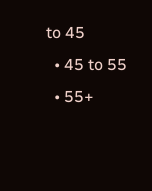to 45
  • 45 to 55
  • 55+